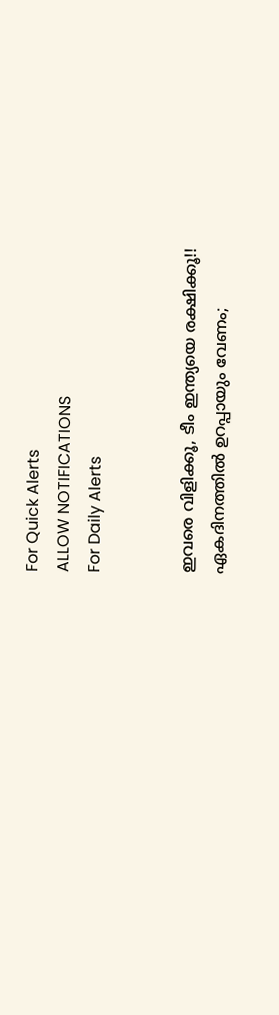For Quick Alerts
ALLOW NOTIFICATIONS
For Daily Alerts


ഇവരെ വിളിക്കൂ, ടീം ഇന്ത്യയെ രക്ഷിക്കൂ!! ഏകദിനത്തില്‍ ഉറപ്പായും വേണം;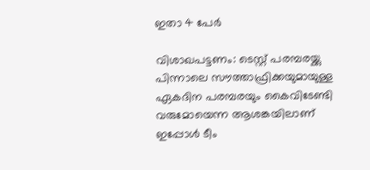ഇതാ 4 പേര്‍

വിശാഖപട്ടണം: ടെസ്റ്റ് പരമ്പരയ്ക്കു പിന്നാലെ സൗത്താഫ്രിക്കയുമായുള്ള ഏകദിന പരമ്പരയും കൈവിടേണ്ടി വരുമോയെന്ന ആശങ്കയിലാണ് ഇപ്പോള്‍ ടീം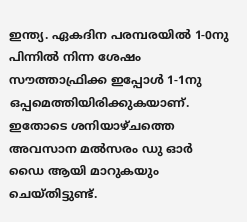ഇന്ത്യ. ഏകദിന പരമ്പരയില്‍ 1-0നു പിന്നില്‍ നിന്ന ശേഷം സൗത്താഫ്രിക്ക ഇപ്പോള്‍ 1-1നു ഒപ്പമെത്തിയിരിക്കുകയാണ്. ഇതോടെ ശനിയാഴ്ചത്തെ അവസാന മല്‍സരം ഡു ഓര്‍ ഡൈ ആയി മാറുകയും ചെയ്തിട്ടുണ്ട്.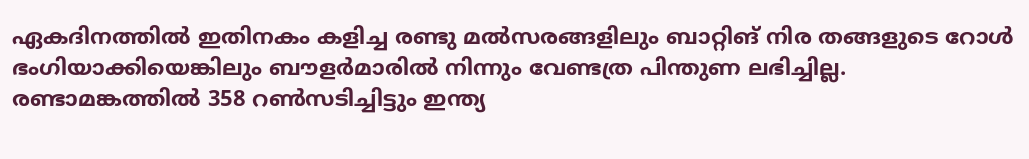ഏകദിനത്തില്‍ ഇതിനകം കളിച്ച രണ്ടു മല്‍സരങ്ങളിലും ബാറ്റിങ് നിര തങ്ങളുടെ റോള്‍ ഭംഗിയാക്കിയെങ്കിലും ബൗളര്‍മാരില്‍ നിന്നും വേണ്ടത്ര പിന്തുണ ലഭിച്ചില്ല. രണ്ടാമങ്കത്തില്‍ 358 റണ്‍സടിച്ചിട്ടും ഇന്ത്യ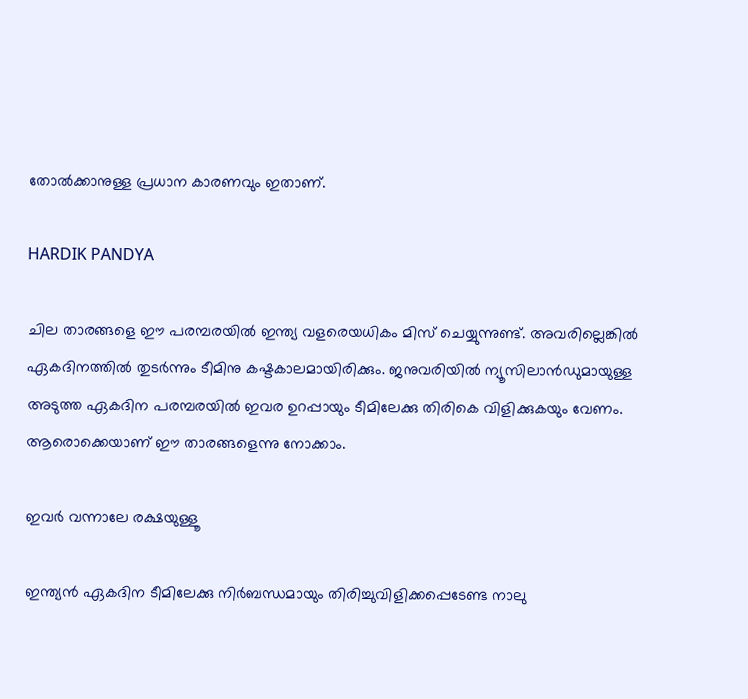തോല്‍ക്കാനുള്ള പ്രധാന കാരണവും ഇതാണ്.

HARDIK PANDYA

ചില താരങ്ങളെ ഈ പരമ്പരയില്‍ ഇന്ത്യ വളരെയധികം മിസ് ചെയ്യുന്നുണ്ട്. അവരില്ലെങ്കില്‍ ഏകദിനത്തില്‍ തുടര്‍ന്നും ടീമിനു കഷ്ടകാലമായിരിക്കും. ജനുവരിയില്‍ ന്യൂസിലാന്‍ഡുമായുള്ള അടുത്ത ഏകദിന പരമ്പരയില്‍ ഇവര ഉറപ്പായും ടീമിലേക്കു തിരികെ വിളിക്കുകയും വേണം. ആരൊക്കെയാണ് ഈ താരങ്ങളെന്നു നോക്കാം.

ഇവര്‍ വന്നാലേ രക്ഷയുള്ളൂ

ഇന്ത്യന്‍ ഏകദിന ടീമിലേക്കു നിര്‍ബന്ധമായും തിരിച്ചുവിളിക്കപ്പെടേണ്ട നാലു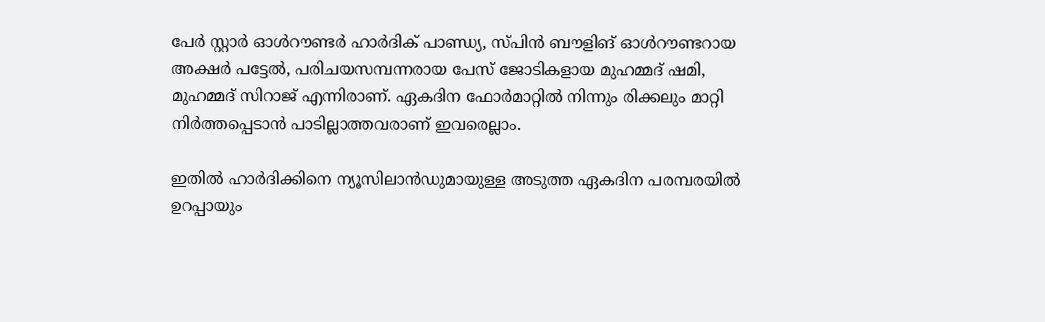പേര്‍ സ്റ്റാര്‍ ഓള്‍റൗണ്ടര്‍ ഹാര്‍ദിക് പാണ്ഡ്യ, സ്പിന്‍ ബൗളിങ് ഓള്‍റൗണ്ടറായ അക്ഷര്‍ പട്ടേല്‍, പരിചയസമ്പന്നരായ പേസ് ജോടികളായ മുഹമ്മദ് ഷമി, മുഹമ്മദ് സിറാജ് എന്നിരാണ്. ഏകദിന ഫോര്‍മാറ്റില്‍ നിന്നും രിക്കലും മാറ്റി നിര്‍ത്തപ്പെടാന്‍ പാടില്ലാത്തവരാണ് ഇവരെല്ലാം.

ഇതില്‍ ഹാര്‍ദിക്കിനെ ന്യൂസിലാന്‍ഡുമായുള്ള അടുത്ത ഏകദിന പരമ്പരയില്‍ ഉറപ്പായും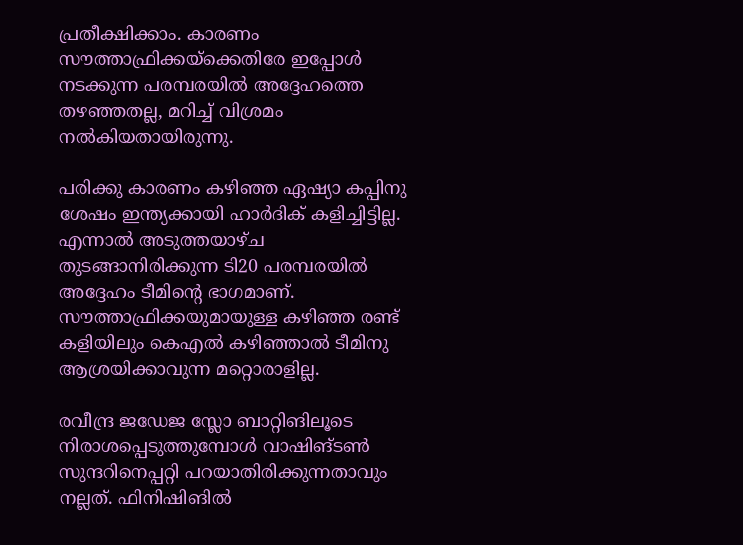പ്രതീക്ഷിക്കാം. കാരണം സൗത്താഫ്രിക്കയ്‌ക്കെതിരേ ഇപ്പോള്‍ നടക്കുന്ന പരമ്പരയില്‍ അദ്ദേഹത്തെ തഴഞ്ഞതല്ല, മറിച്ച് വിശ്രമം നല്‍കിയതായിരുന്നു.

പരിക്കു കാരണം കഴിഞ്ഞ ഏഷ്യാ കപ്പിനു ശേഷം ഇന്ത്യക്കായി ഹാര്‍ദിക് കളിച്ചിട്ടില്ല. എന്നാല്‍ അടുത്തയാഴ്ച തുടങ്ങാനിരിക്കുന്ന ടി20 പരമ്പരയില്‍ അദ്ദേഹം ടീമിന്റെ ഭാഗമാണ്. സൗത്താഫ്രിക്കയുമായുള്ള കഴിഞ്ഞ രണ്ട് കളിയിലും കെഎല്‍ കഴിഞ്ഞാല്‍ ടീമിനു ആശ്രയിക്കാവുന്ന മറ്റൊരാളില്ല.

രവീന്ദ്ര ജഡേജ സ്ലോ ബാറ്റിങിലൂടെ നിരാശപ്പെടുത്തുമ്പോള്‍ വാഷിങ്ടണ്‍ സുന്ദറിനെപ്പറ്റി പറയാതിരിക്കുന്നതാവും നല്ലത്. ഫിനിഷിങില്‍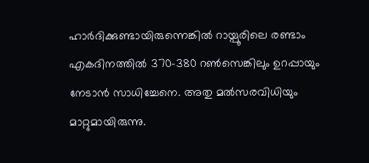ഹാര്‍ദിക്കുണ്ടായിരുന്നെങ്കില്‍ റായ്പൂരിലെ രണ്ടാം എകദിനത്തില്‍ 370-380 റണ്‍സെങ്കിലും ഉറപ്പായും നേടാന്‍ സാധിച്ചേനെ. അതു മല്‍സരവിധിയും മാറ്റുമായിരുന്നു.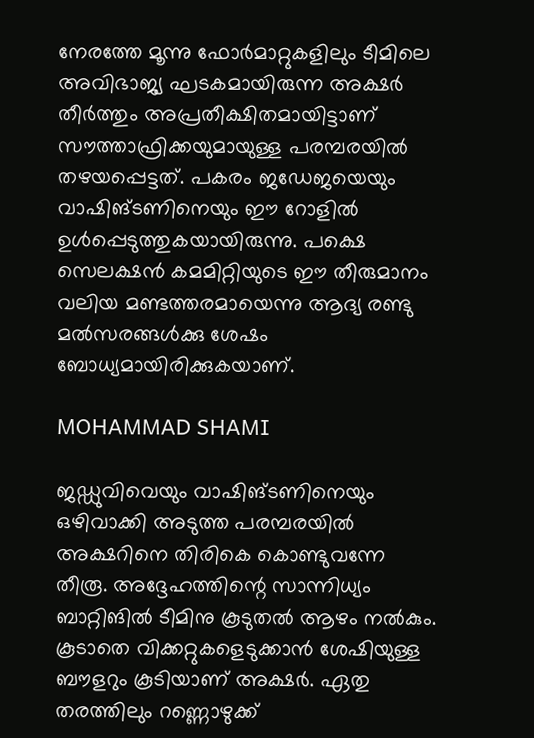നേരത്തേ മൂന്നു ഫോര്‍മാറ്റുകളിലും ടീമിലെ അവിഭാജ്യ ഘടകമായിരുന്ന അക്ഷര്‍ തീര്‍ത്തും അപ്രതീക്ഷിതമായിട്ടാണ് സൗത്താഫ്രിക്കയുമായുള്ള പരമ്പരയില്‍ തഴയപ്പെട്ടത്. പകരം ജഡേജയെയും വാഷിങ്ടണിനെയും ഈ റോളില്‍ ഉള്‍പ്പെടുത്തുകയായിരുന്നു. പക്ഷെ സെലക്ഷന്‍ കമമിറ്റിയുടെ ഈ തീരുമാനം വലിയ മണ്ടത്തരമായെന്നു ആദ്യ രണ്ടു മല്‍സരങ്ങള്‍ക്കു ശേഷം ബോധ്യമായിരിക്കുകയാണ്.

MOHAMMAD SHAMI

ജഡ്ഡുവിവെയും വാഷിങ്ടണിനെയും ഒഴിവാക്കി അടുത്ത പരമ്പരയില്‍ അക്ഷറിനെ തിരികെ കൊണ്ടുവന്നേ തീരൂ. അദ്ദേഹത്തിന്റെ സാന്നിധ്യം ബാറ്റിങില്‍ ടീമിനു കൂടുതല്‍ ആഴം നല്‍കും. കൂടാതെ വിക്കറ്റുകളെടുക്കാന്‍ ശേഷിയുള്ള ബൗളറും കൂടിയാണ് അക്ഷര്‍. ഏതു തരത്തിലും റണ്ണൊഴുക്ക്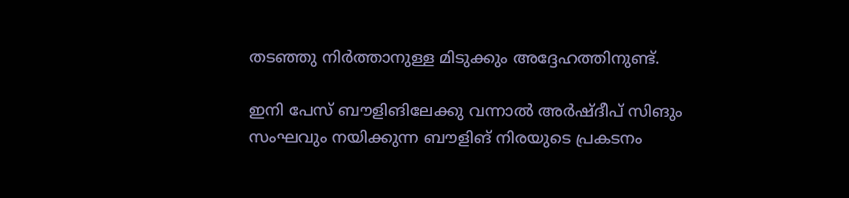തടഞ്ഞു നിര്‍ത്താനുള്ള മിടുക്കും അദ്ദേഹത്തിനുണ്ട്.

ഇനി പേസ് ബൗളിങിലേക്കു വന്നാല്‍ അര്‍ഷ്ദീപ് സിങും സംഘവും നയിക്കുന്ന ബൗളിങ് നിരയുടെ പ്രകടനം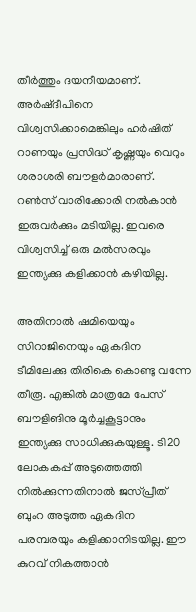തീര്‍ത്തും ദയനീയമാണ്. അര്‍ഷ്ദീപിനെ വിശ്വസിക്കാമെങ്കിലും ഹര്‍ഷിത് റാണയും പ്രസിദ്ധ് കൃഷ്ണയും വെറും ശരാശരി ബൗളര്‍മാരാണ്. റണ്‍സ് വാരിക്കോരി നല്‍കാന്‍ ഇരുവര്‍ക്കും മടിയില്ല. ഇവരെ വിശ്വസിച്ച് ഒരു മല്‍സരവും ഇന്ത്യക്കു കളിക്കാന്‍ കഴിയില്ല.

അതിനാല്‍ ഷമിയെയും സിറാജിനെയും ഏകദിന ടീമിലേക്കു തിരികെ കൊണ്ടു വന്നേ തീരൂ. എങ്കില്‍ മാത്രമേ പേസ് ബൗളിങിനു മൂര്‍ച്ചകൂട്ടാനും ഇന്ത്യക്കു സാധിക്കുകയുള്ളൂ. ടി20 ലോകകപ്പ് അടുത്തെത്തി നില്‍ക്കുന്നതിനാല്‍ ജസ്പ്രീത് ബുംറ അടുത്ത ഏകദിന പരമ്പരയും കളിക്കാനിടയില്ല. ഈ കുറവ് നികത്താന്‍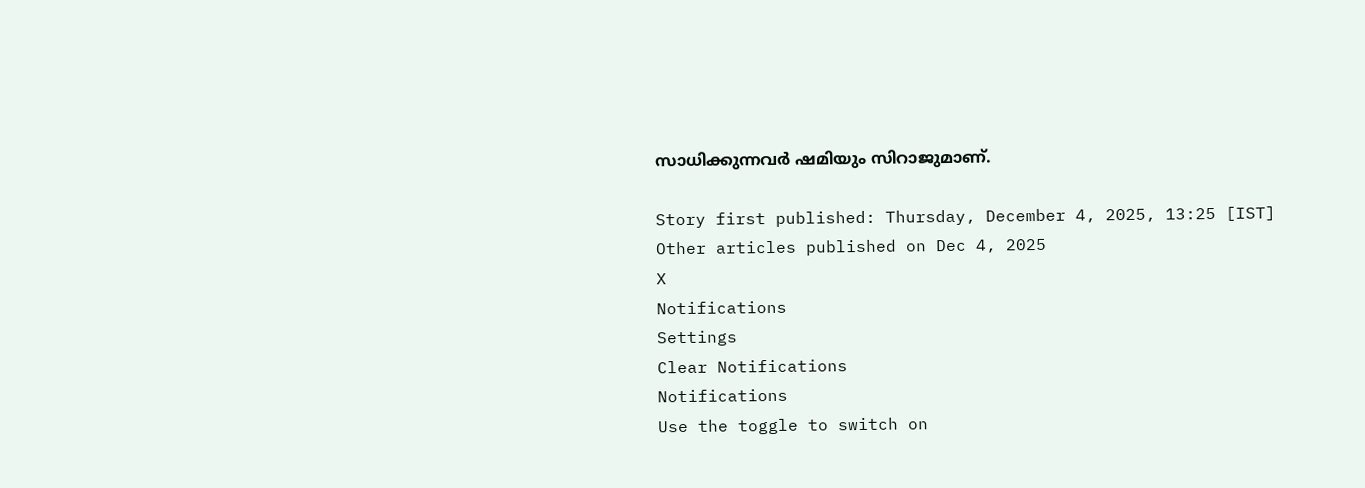സാധിക്കുന്നവര്‍ ഷമിയും സിറാജുമാണ്.

Story first published: Thursday, December 4, 2025, 13:25 [IST]
Other articles published on Dec 4, 2025
X
Notifications
Settings
Clear Notifications
Notifications
Use the toggle to switch on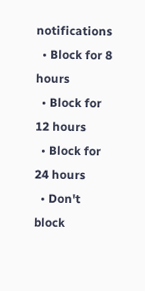notifications
  • Block for 8 hours
  • Block for 12 hours
  • Block for 24 hours
  • Don't block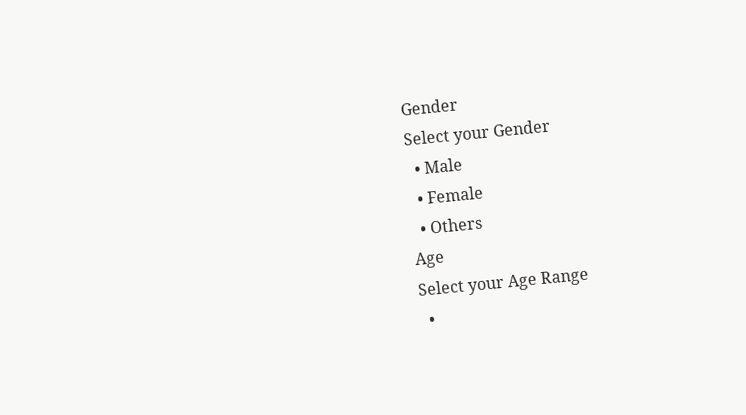Gender
Select your Gender
  • Male
  • Female
  • Others
Age
Select your Age Range
  •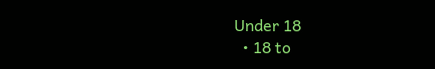Under 18
  • 18 to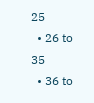25
  • 26 to 35
  • 36 to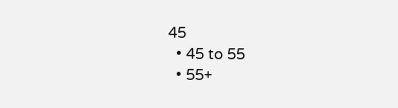45
  • 45 to 55
  • 55+